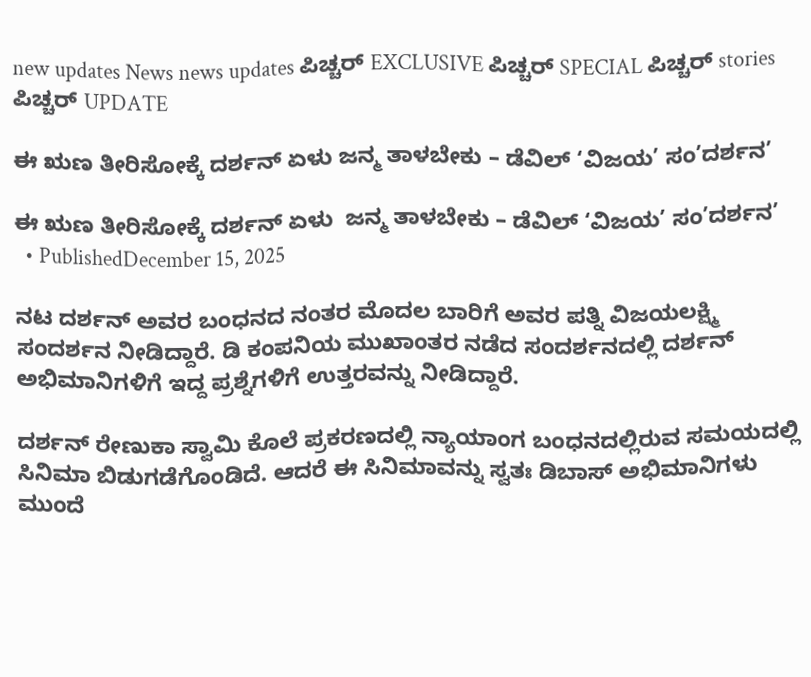new updates News news updates ಪಿಚ್ಚರ್ EXCLUSIVE ಪಿಚ್ಚರ್ SPECIAL ಪಿಚ್ಚರ್ stories ಪಿಚ್ಚರ್ UPDATE

ಈ ಋಣ ತೀರಿಸೋಕ್ಕೆ ದರ್ಶನ್ ಏಳು ಜನ್ಮ ತಾಳಬೇಕು – ಡೆವಿಲ್ ‘ವಿಜಯ’ ಸಂ’ದರ್ಶನ’

ಈ ಋಣ ತೀರಿಸೋಕ್ಕೆ ದರ್ಶನ್ ಏಳು  ಜನ್ಮ ತಾಳಬೇಕು – ಡೆವಿಲ್ ‘ವಿಜಯ’ ಸಂ’ದರ್ಶನ’
  • PublishedDecember 15, 2025

ನಟ ದರ್ಶನ್ ಅವರ ಬಂಧನದ ನಂತರ ಮೊದಲ ಬಾರಿಗೆ ಅವರ ಪತ್ನಿ ವಿಜಯಲಕ್ಷ್ಮಿ ಸಂದರ್ಶನ ನೀಡಿದ್ದಾರೆ. ಡಿ ಕಂಪನಿಯ ಮುಖಾಂತರ ನಡೆದ ಸಂದರ್ಶನದಲ್ಲಿ ದರ್ಶನ್ ಅಭಿಮಾನಿಗಳಿಗೆ ಇದ್ದ ಪ್ರಶ್ನೆಗಳಿಗೆ ಉತ್ತರವನ್ನು ನೀಡಿದ್ದಾರೆ.

ದರ್ಶನ್ ರೇಣುಕಾ ಸ್ವಾಮಿ ಕೊಲೆ ಪ್ರಕರಣದಲ್ಲಿ ನ್ಯಾಯಾಂಗ ಬಂಧನದಲ್ಲಿರುವ ಸಮಯದಲ್ಲಿ ಸಿನಿಮಾ ಬಿಡುಗಡೆಗೊಂಡಿದೆ. ಆದರೆ ಈ ಸಿನಿಮಾವನ್ನು ಸ್ವತಃ ಡಿಬಾಸ್ ಅಭಿಮಾನಿಗಳು ಮುಂದೆ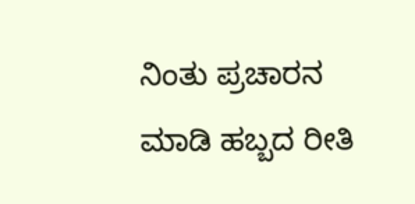ನಿಂತು ಪ್ರಚಾರನ ಮಾಡಿ ಹಬ್ಬದ ರೀತಿ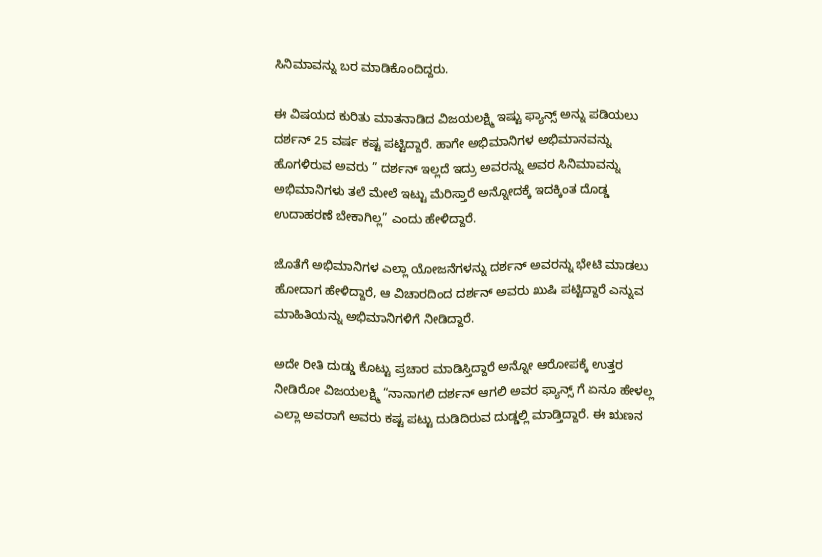ಸಿನಿಮಾವನ್ನು ಬರ ಮಾಡಿಕೊಂದಿದ್ದರು.

ಈ ವಿಷಯದ ಕುರಿತು ಮಾತನಾಡಿದ ವಿಜಯಲಕ್ಷ್ಮಿ ಇಷ್ಟು ಫ್ಯಾನ್ಸ್ ಅನ್ನು ಪಡಿಯಲು ದರ್ಶನ್ 25 ವರ್ಷ ಕಷ್ಟ ಪಟ್ಟಿದ್ದಾರೆ. ಹಾಗೇ ಅಭಿಮಾನಿಗಳ ಅಭಿಮಾನವನ್ನು ಹೊಗಳಿರುವ ಅವರು ” ದರ್ಶನ್ ಇಲ್ಲದೆ ಇದ್ರು ಅವರನ್ನು ಅವರ ಸಿನಿಮಾವನ್ನು ಅಭಿಮಾನಿಗಳು ತಲೆ ಮೇಲೆ ಇಟ್ಟು ಮೆರಿಸ್ತಾರೆ ಅನ್ನೋದಕ್ಕೆ ಇದಕ್ಕಿಂತ ದೊಡ್ಡ ಉದಾಹರಣೆ ಬೇಕಾಗಿಲ್ಲ” ಎಂದು ಹೇಳಿದ್ದಾರೆ.

ಜೊತೆಗೆ ಅಭಿಮಾನಿಗಳ ಎಲ್ಲಾ ಯೋಜನೆಗಳನ್ನು ದರ್ಶನ್ ಅವರನ್ನು ಭೇಟಿ ಮಾಡಲು ಹೋದಾಗ ಹೇಳಿದ್ದಾರೆ, ಆ ವಿಚಾರದಿಂದ ದರ್ಶನ್ ಅವರು ಖುಷಿ ಪಟ್ಟಿದ್ದಾರೆ ಎನ್ನುವ ಮಾಹಿತಿಯನ್ನು ಅಭಿಮಾನಿಗಳಿಗೆ ನೀಡಿದ್ದಾರೆ.

ಅದೇ ರೀತಿ ದುಡ್ಡು ಕೊಟ್ಟು ಪ್ರಚಾರ ಮಾಡಿಸ್ತಿದ್ದಾರೆ ಅನ್ನೋ ಆರೋಪಕ್ಕೆ ಉತ್ತರ ನೀಡಿರೋ ವಿಜಯಲಕ್ಷ್ಮಿ “ನಾನಾಗಲಿ ದರ್ಶನ್ ಆಗಲಿ ಅವರ ಫ್ಯಾನ್ಸ್ ಗೆ ಏನೂ ಹೇಳಲ್ಲ ಎಲ್ಲಾ ಅವರಾಗೆ ಅವರು ಕಷ್ಟ ಪಟ್ಟು ದುಡಿದಿರುವ ದುಡ್ಡಲ್ಲಿ ಮಾಡ್ತಿದ್ದಾರೆ. ಈ ಋಣನ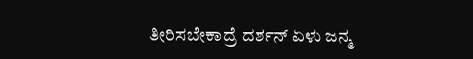ತೀರಿಸಬೇಕಾದ್ರೆ ದರ್ಶನ್ ಏಳು ಜನ್ಮ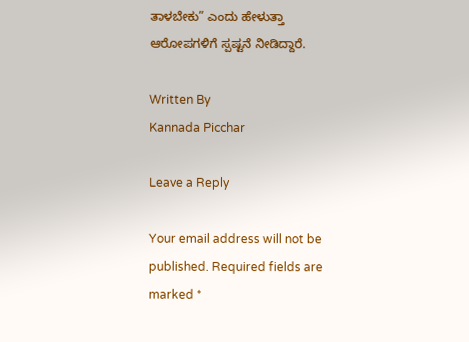ತಾಳಬೇಕು” ಎಂದು ಹೇಳುತ್ತಾ ಆರೋಪಗಳಿಗೆ ಸ್ಪಷ್ಟನೆ ನೀಡಿದ್ದಾರೆ.

Written By
Kannada Picchar

Leave a Reply

Your email address will not be published. Required fields are marked *